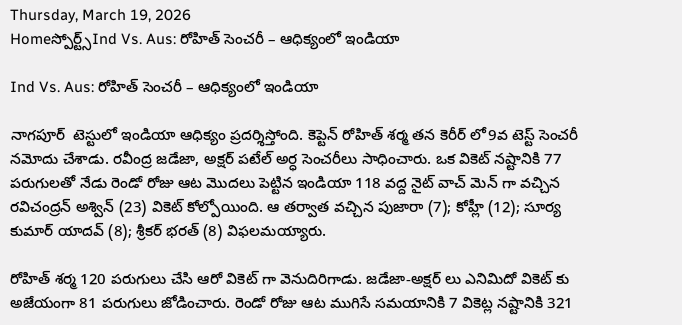Thursday, March 19, 2026
Homeస్పోర్ట్స్Ind Vs. Aus: రోహిత్ సెంచరీ – ఆధిక్యంలో ఇండియా

Ind Vs. Aus: రోహిత్ సెంచరీ – ఆధిక్యంలో ఇండియా

నాగపూర్  టెస్టులో ఇండియా ఆధిక్యం ప్రదర్శిస్తోంది. కెప్టెన్ రోహిత్ శర్మ తన కెరీర్ లో9వ టెస్ట్ సెంచరీ నమోదు చేశాడు. రవీంద్ర జడేజా, అక్షర్ పటేల్ అర్ధ సెంచరీలు సాధించారు. ఒక వికెట్ నష్టానికి 77 పరుగులతో నేడు రెండో రోజు ఆట మొదలు పెట్టిన ఇండియా 118 వద్ద నైట్ వాచ్ మెన్ గా వచ్చిన రవిచంద్రన్ అశ్విన్ (23) వికెట్ కోల్పోయింది. ఆ తర్వాత వచ్చిన పుజారా (7); కోహ్లీ (12); సూర్య కుమార్ యాదవ్ (8); శ్రీకర్ భరత్ (8) విఫలమయ్యారు.

రోహిత్ శర్మ 120 పరుగులు చేసి ఆరో వికెట్ గా వెనుదిరిగాడు. జడేజా-అక్షర్ లు ఎనిమిదో వికెట్ కు అజేయంగా 81 పరుగులు జోడించారు. రెండో రోజు ఆట ముగిసే సమయానికి 7 వికెట్ల నష్టానికి 321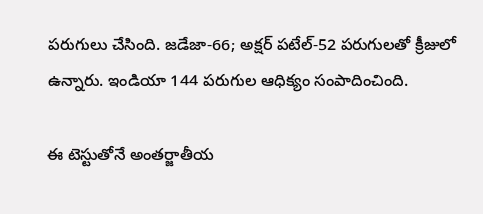పరుగులు చేసింది. జడేజా-66; అక్షర్ పటేల్-52 పరుగులతో క్రీజులో ఉన్నారు. ఇండియా 144 పరుగుల ఆధిక్యం సంపాదించింది.

ఈ టెస్టుతోనే అంతర్జాతీయ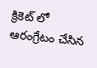క్రికెట్ లో ఆరంగ్రేటం చేసిన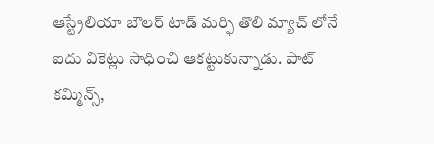ఆస్ట్రేలియా బౌలర్ టాడ్ మర్ఫి తొలి మ్యాచ్ లోనే ఐదు వికెట్లు సాధించి ఆకట్టుకున్నాడు. పాట్ కమ్మిన్స్,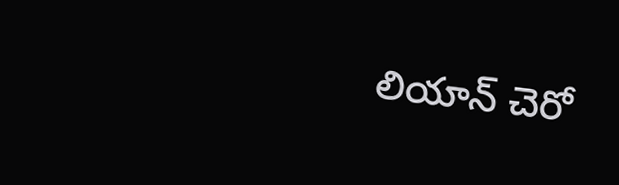లియాన్ చెరో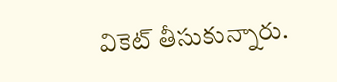వికెట్ తీసుకున్నారు.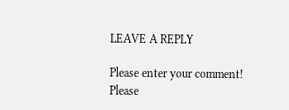LEAVE A REPLY

Please enter your comment!
Please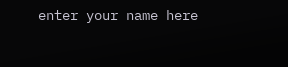enter your name here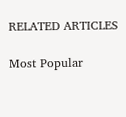RELATED ARTICLES

Most Popular